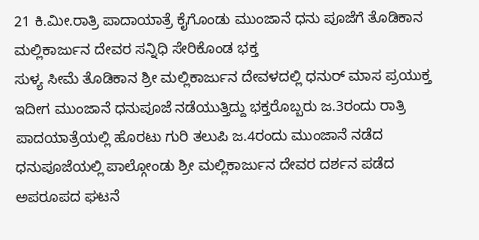21 ಕಿ.ಮೀ.ರಾತ್ರಿ ಪಾದಾಯಾತ್ರೆ ಕೈಗೊಂಡು ಮುಂಜಾನೆ ಧನು ಪೂಜೆಗೆ ತೊಡಿಕಾನ ಮಲ್ಲಿಕಾರ್ಜುನ ದೇವರ ಸನ್ನಿಧಿ ಸೇರಿಕೊಂಡ ಭಕ್ತ
ಸುಳ್ಯ ಸೀಮೆ ತೊಡಿಕಾನ ಶ್ರೀ ಮಲ್ಲಿಕಾರ್ಜುನ ದೇವಳದಲ್ಲಿ ಧನುರ್ ಮಾಸ ಪ್ರಯುಕ್ತ ಇದೀಗ ಮುಂಜಾನೆ ಧನುಪೂಜೆ ನಡೆಯುತ್ತಿದ್ದು ಭಕ್ತರೊಬ್ಬರು ಜ.3ರಂದು ರಾತ್ರಿ ಪಾದಯಾತ್ರೆಯಲ್ಲಿ ಹೊರಟು ಗುರಿ ತಲುಪಿ ಜ.4ರಂದು ಮುಂಜಾನೆ ನಡೆದ ಧನುಪೂಜೆಯಲ್ಲಿ ಪಾಲ್ಗೋಂಡು ಶ್ರೀ ಮಲ್ಲಿಕಾರ್ಜುನ ದೇವರ ದರ್ಶನ ಪಡೆದ ಅಪರೂಪದ ಘಟನೆ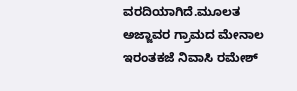ವರದಿಯಾಗಿದೆ.ಮೂಲತ ಅಜ್ಜಾವರ ಗ್ರಾಮದ ಮೇನಾಲ ಇರಂತಕಜೆ ನಿವಾಸಿ ರಮೇಶ್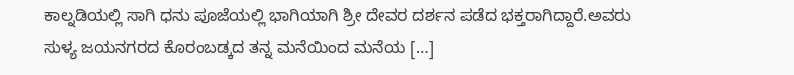ಕಾಲ್ನಡಿಯಲ್ಲಿ ಸಾಗಿ ಧನು ಪೂಜೆಯಲ್ಲಿ ಭಾಗಿಯಾಗಿ ಶ್ರೀ ದೇವರ ದರ್ಶನ ಪಡೆದ ಭಕ್ತರಾಗಿದ್ದಾರೆ.ಅವರು ಸುಳ್ಯ ಜಯನಗರದ ಕೊರಂಬಡ್ಕದ ತನ್ನ ಮನೆಯಿಂದ ಮನೆಯ […]